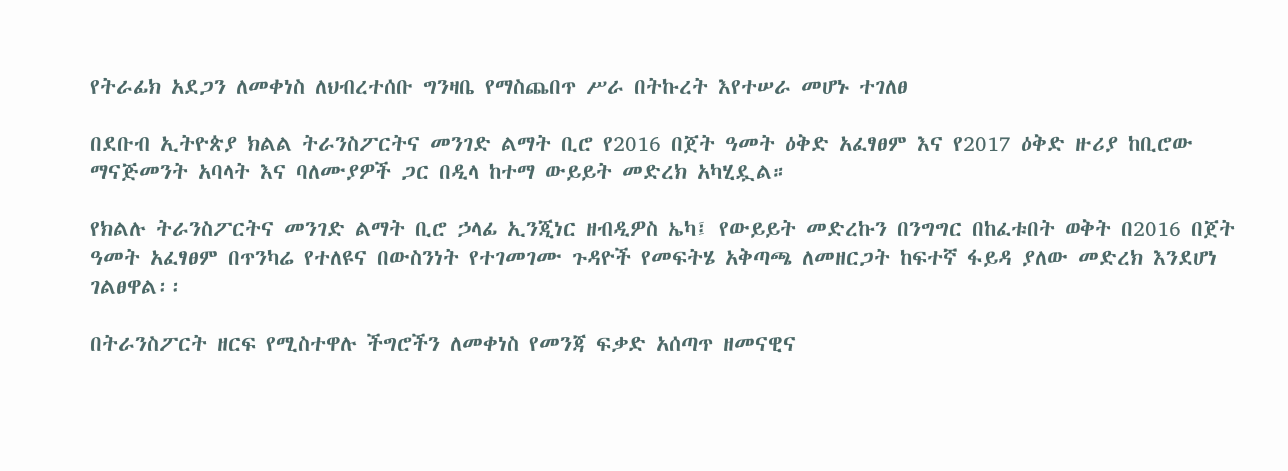የትራፊክ አደጋን ለመቀነስ ለህብረተሰቡ ግንዛቤ የማስጨበጥ ሥራ በትኩረት እየተሠራ መሆኑ ተገለፀ

በደቡብ ኢትዮጵያ ክልል ትራንስፖርትና መንገድ ልማት ቢሮ የ2016 በጀት ዓመት ዕቅድ አፈፃፀም እና የ2017 ዕቅድ ዙሪያ ከቢሮው ማናጅመንት አባላት እና ባለሙያዎች ጋር በዲላ ከተማ ውይይት መድረክ አካሂዷል።

የክልሉ ትራንስፖርትና መንገድ ልማት ቢሮ ኃላፊ ኢንጂነር ዘብዲዎስ ኤካ፤ የውይይት መድረኩን በንግግር በከፈቱበት ወቅት በ2016 በጀት ዓመት አፈፃፀም በጥንካሬ የተለዩና በውስንነት የተገመገሙ ጉዳዮች የመፍትሄ አቅጣጫ ለመዘርጋት ከፍተኛ ፋይዳ ያለው መድረክ እንደሆነ ገልፀዋል፡፡

በትራንስፖርት ዘርፍ የሚስተዋሉ ችግሮችን ለመቀነስ የመንጃ ፍቃድ አሰጣጥ ዘመናዊና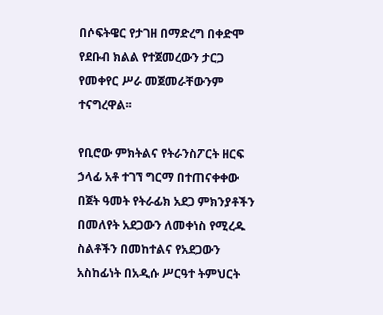በሶፍትዌር የታገዘ በማድረግ በቀድሞ የደቡብ ክልል የተጀመረውን ታርጋ የመቀየር ሥራ መጀመራቸውንም ተናግረዋል፡፡

የቢሮው ምክትልና የትራንስፖርት ዘርፍ ኃላፊ አቶ ተገኘ ግርማ በተጠናቀቀው በጀት ዓመት የትራፊክ አደጋ ምክንያቶችን በመለየት አደጋውን ለመቀነስ የሚረዱ ስልቶችን በመከተልና የአደጋውን አስከፊነት በአዲሱ ሥርዓተ ትምህርት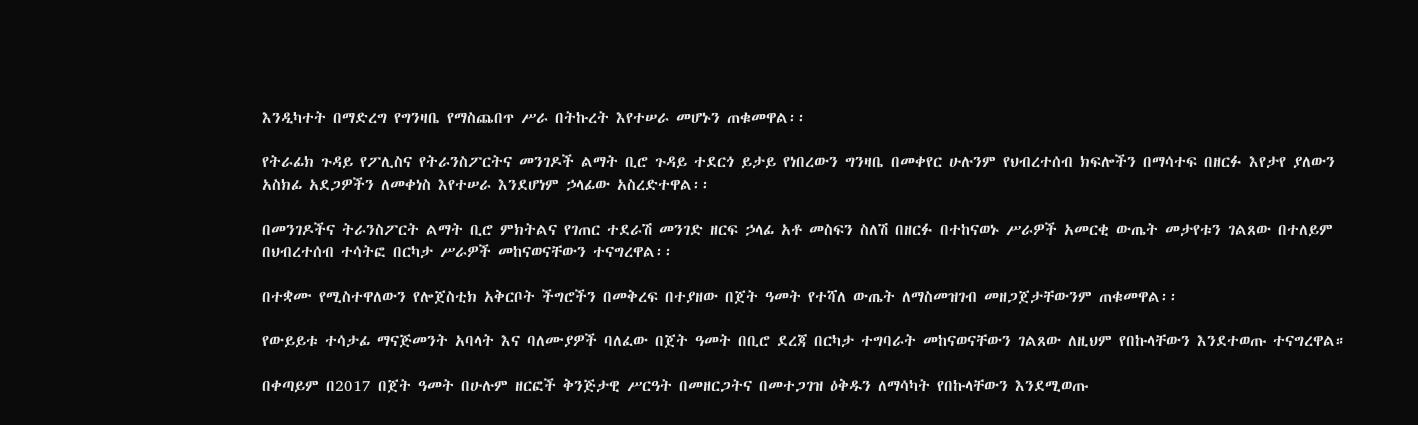እንዲካተት በማድረግ የግንዛቤ የማስጨበጥ ሥራ በትኩረት እየተሠራ መሆኑን ጠቁመዋል፡፡

የትራፊክ ጉዳይ የፖሊስና የትራንስፖርትና መንገዶች ልማት ቢሮ ጉዳይ ተደርጎ ይታይ የነበረውን ግንዛቤ በመቀየር ሁሉንም የህብረተሰብ ክፍሎችን በማሳተፍ በዘርፉ እየታየ ያለውን አስክፊ አደጋዎችን ለመቀነስ እየተሠራ እንደሆነም ኃላፊው አስረድተዋል፡፡

በመንገዶችና ትራንስፖርት ልማት ቢሮ ምክትልና የገጠር ተደራሽ መንገድ ዘርፍ ኃላፊ አቶ መስፍን ስለሽ በዘርፉ በተከናወኑ ሥራዎች አመርቂ ውጤት መታየቱን ገልጸው በተለይም በህብረተሰብ ተሳትፎ በርካታ ሥራዎች መከናወናቸውን ተናግረዋል፡፡

በተቋሙ የሚስተዋለውን የሎጀስቲክ አቅርቦት ችግሮችን በመቅረፍ በተያዘው በጀት ዓመት የተሻለ ውጤት ለማስመዝገብ መዘጋጀታቸውንም ጠቁመዋል፡፡

የውይይቱ ተሳታፊ ማናጅመንት አባላት እና ባለሙያዎች ባለፈው በጀት ዓመት በቢሮ ደረጃ በርካታ ተግባራት መከናወናቸውን ገልጸው ለዚህም የበኩላቸውን እንደተወጡ ተናግረዋል።

በቀጣይም በ2017 በጀት ዓመት በሁሉም ዘርፎች ቅንጅታዊ ሥርዓት በመዘርጋትና በመተጋገዝ ዕቅዱን ለማሳካት የበኩላቸውን እንደሚወጡ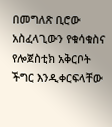በመግለጽ ቢሮው አስፈላጊውን የቁሳቁስና የሎጀስቲክ አቅርቦት ችግር እንዲቀርፍላቸው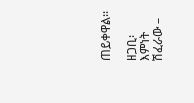ጠይቀዋል፡፡

ዘጋቢ፡ እምነት ሽፈራው –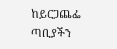ከይርጋጨፌ ጣቢያችን